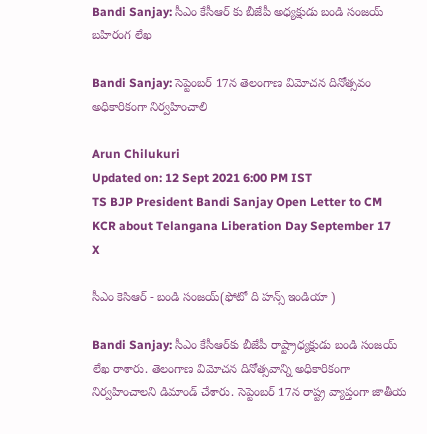Bandi Sanjay: సీఎం కేసీఆర్ కు బీజేపీ అధ్యక్షుడు బండి సంజయ్ బహిరంగ లేఖ

Bandi Sanjay: సెప్టెంబర్ 17న తెలంగాణ విమోచన దినోత్సవం అధికారికంగా నిర్వహించాలి

Arun Chilukuri
Updated on: 12 Sept 2021 6:00 PM IST
TS BJP President Bandi Sanjay Open Letter to CM KCR about Telangana Liberation Day September 17
X

సీఎం కెసిఆర్ - బండి సంజయ్(ఫోటో ది హన్స్ ఇండియా )

Bandi Sanjay: సీఎం కేసీఆర్‌కు బీజేపీ రాష్ట్రాధ్యక్షుడు బండి సంజయ్‌ లేఖ రాశారు. తెలంగాణ విమోచన దినోత్సవాన్ని అధికారికంగా నిర్వహించాలని డిమాండ్ చేశారు. సెప్టెంబర్ 17న రాష్ట్ర వ్యాప్తంగా జాతీయ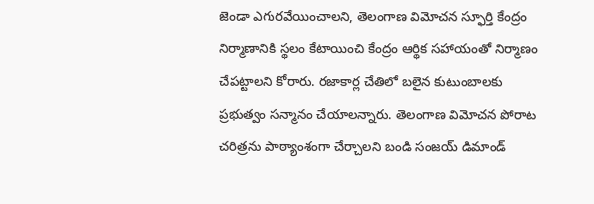జెండా ఎగురవేయించాలని, తెలంగాణ విమోచన స్ఫూర్తి కేంద్రం నిర్మాణానికి స్థలం కేటాయించి కేంద్రం ఆర్థిక సహాయంతో నిర్మాణం చేపట్టాలని కోరారు. రజాకార్ల చేతిలో బలైన కుటుంబాలకు ప్రభుత్వం సన్మానం చేయాలన్నారు. తెలంగాణ విమోచన పోరాట చరిత్రను పాఠ్యాంశంగా చేర్చాలని బండి సంజయ్‌ డిమాండ్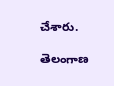చేశారు.

తెలంగాణ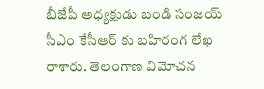బీజేపీ అధ్యక్షుడు బండి సంజయ్ సీఎం కేసీఆర్ కు బహిరంగ లేఖ రాశారు. తెలంగాణ విమోచన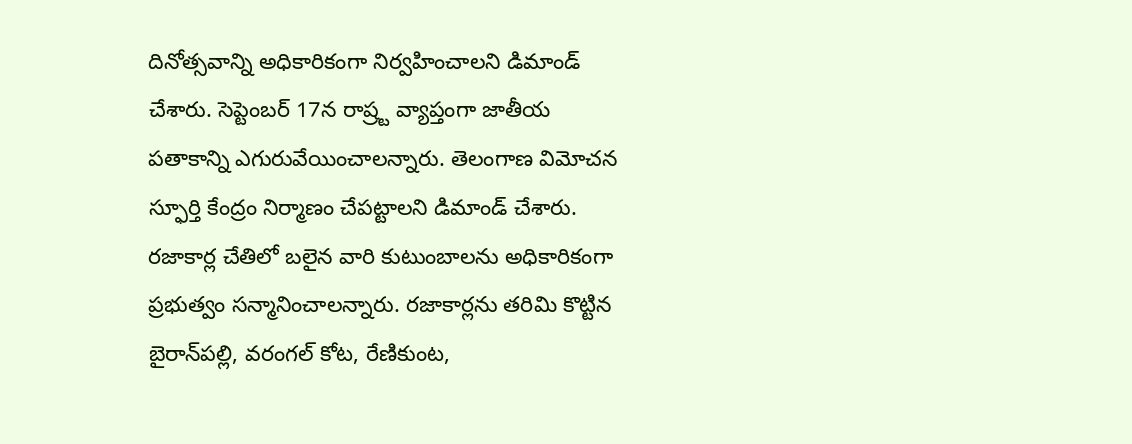దినోత్సవాన్ని అధికారికంగా నిర్వహించాలని డిమాండ్ చేశారు. సెప్టెంబర్ 17న రాష్ర్ట వ్యాప్తంగా జాతీయ పతాకాన్ని ఎగురువేయించాలన్నారు. తెలంగాణ విమోచన స్ఫూర్తి కేంద్రం నిర్మాణం చేపట్టాలని డిమాండ్ చేశారు. రజాకార్ల చేతిలో బలైన వారి కుటుంబాలను అధికారికంగా ప్రభుత్వం సన్మానించాలన్నారు. రజాకార్లను తరిమి కొట్టిన బైరాన్‌పల్లి, వరంగల్ కోట, రేణికుంట,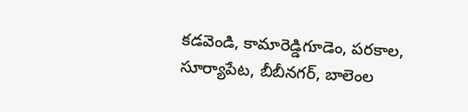కడవెండి, కామారెడ్డిగూడెం, పరకాల, సూర్యాపేట, బీబీనగర్, బాలెంల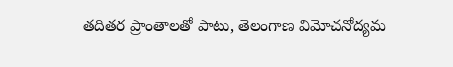తదితర ప్రాంతాలతో పాటు, తెలంగాణ విమోచనోద్యమ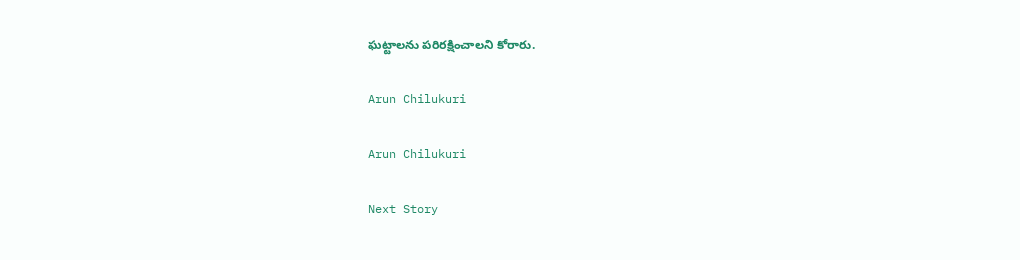ఘట్టాలను పరిరక్షించాలని కోరారు.

Arun Chilukuri

Arun Chilukuri

Next Story